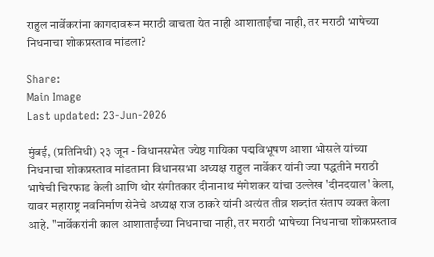राहुल नार्वेकरांना कागदावरून मराठी वाचता येत नाही आशाताईंचा नाही, तर मराठी भाषेच्या निधनाचा शोकप्रस्ताव मांडला?

Share:
Main Image
Last updated: 23-Jun-2026

मुंबई, (प्रतिनिधी) २३ जून - विधानसभेत ज्येष्ठ गायिका पद्मविभूषण आशा भोसले यांच्या निधनाचा शोकप्रस्ताव मांडताना विधानसभा अध्यक्ष राहुल नार्वेकर यांनी ज्या पद्धतीने मराठी भाषेची चिरफाड केली आणि थोर संगीतकार दीनानाथ मंगेशकर यांचा उल्लेख 'दीनदयाल' केला, यावर महाराष्ट्र नवनिर्माण सेनेचे अध्यक्ष राज ठाकरे यांनी अत्यंत तीव्र शब्दांत संताप व्यक्त केला आहे. "नार्वेकरांनी काल आशाताईंच्या निधनाचा नाही, तर मराठी भाषेच्या निधनाचा शोकप्रस्ताव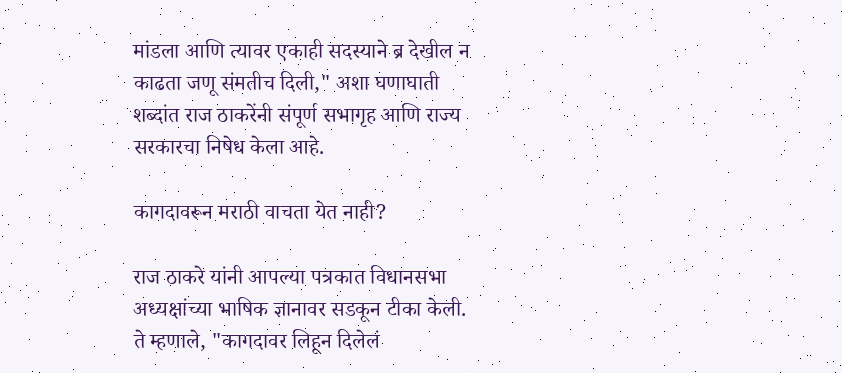मांडला आणि त्यावर एकाही सदस्याने ब्र देखील न काढता जणू संमतीच दिली," अशा घणाघाती शब्दांत राज ठाकरेंनी संपूर्ण सभागृह आणि राज्य सरकारचा निषेध केला आहे.

कागदावरून मराठी वाचता येत नाही?

राज ठाकरे यांनी आपल्या पत्रकात विधानसभा अध्यक्षांच्या भाषिक ज्ञानावर सडकून टीका केली. ते म्हणाले, "कागदावर लिहून दिलेलं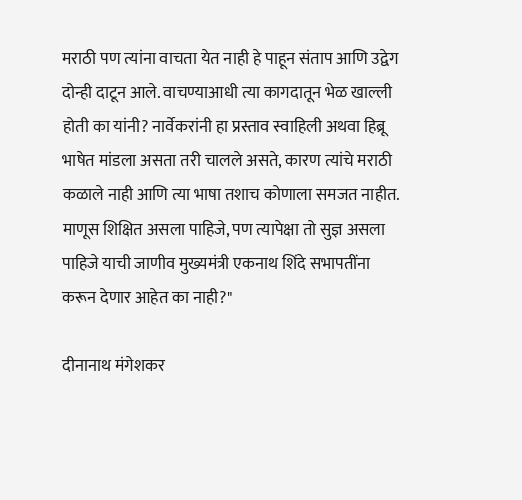मराठी पण त्यांना वाचता येत नाही हे पाहून संताप आणि उद्वेग दोन्ही दाटून आले. वाचण्याआधी त्या कागदातून भेळ खाल्ली होती का यांनी? नार्वेकरांनी हा प्रस्ताव स्वाहिली अथवा हिब्रू भाषेत मांडला असता तरी चालले असते, कारण त्यांचे मराठी कळाले नाही आणि त्या भाषा तशाच कोणाला समजत नाहीत. माणूस शिक्षित असला पाहिजे, पण त्यापेक्षा तो सुज्ञ असला पाहिजे याची जाणीव मुख्यमंत्री एकनाथ शिंदे सभापतींना करून देणार आहेत का नाही?"

दीनानाथ मंगेशकर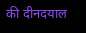की दीनदयाल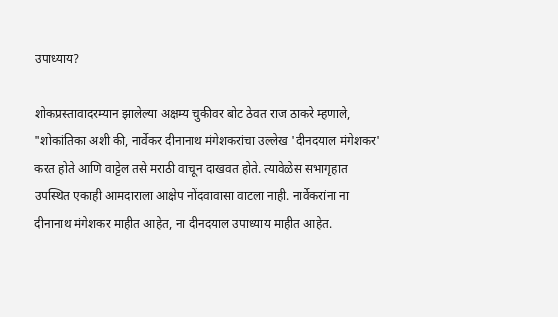उपाध्याय?

शोकप्रस्तावादरम्यान झालेल्या अक्षम्य चुकीवर बोट ठेवत राज ठाकरे म्हणाले, "शोकांतिका अशी की, नार्वेकर दीनानाथ मंगेशकरांचा उल्लेख 'दीनदयाल मंगेशकर' करत होते आणि वाट्टेल तसे मराठी वाचून दाखवत होते. त्यावेळेस सभागृहात उपस्थित एकाही आमदाराला आक्षेप नोंदवावासा वाटला नाही. नार्वेकरांना ना दीनानाथ मंगेशकर माहीत आहेत, ना दीनदयाल उपाध्याय माहीत आहेत.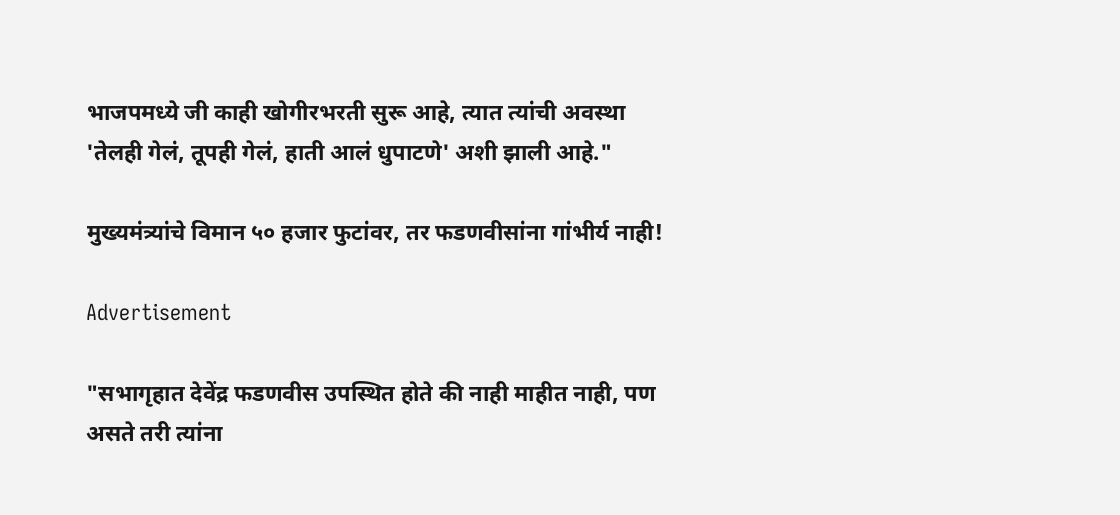भाजपमध्ये जी काही खोगीरभरती सुरू आहे, त्यात त्यांची अवस्था 'तेलही गेलं, तूपही गेलं, हाती आलं धुपाटणे' अशी झाली आहे."

मुख्यमंत्र्यांचे विमान ५० हजार फुटांवर, तर फडणवीसांना गांभीर्य नाही!

Advertisement

"सभागृहात देवेंद्र फडणवीस उपस्थित होते की नाही माहीत नाही, पण असते तरी त्यांना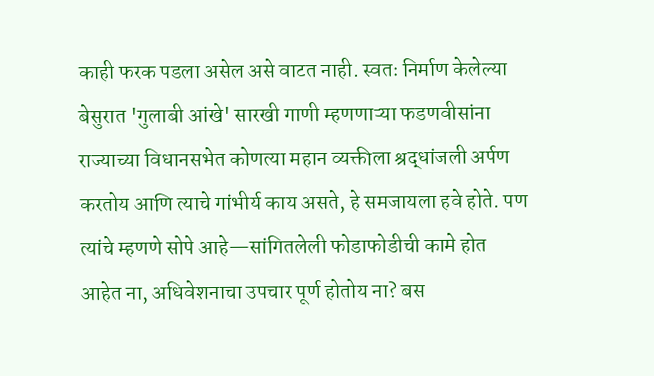काही फरक पडला असेल असे वाटत नाही. स्वतः निर्माण केलेल्या बेसुरात 'गुलाबी आंखे' सारखी गाणी म्हणणाऱ्या फडणवीसांना राज्याच्या विधानसभेत कोणत्या महान व्यक्तीला श्रद्धांजली अर्पण करतोय आणि त्याचे गांभीर्य काय असते, हे समजायला हवे होते. पण त्यांचे म्हणणे सोपे आहे—सांगितलेली फोडाफोडीची कामे होत आहेत ना, अधिवेशनाचा उपचार पूर्ण होतोय ना? बस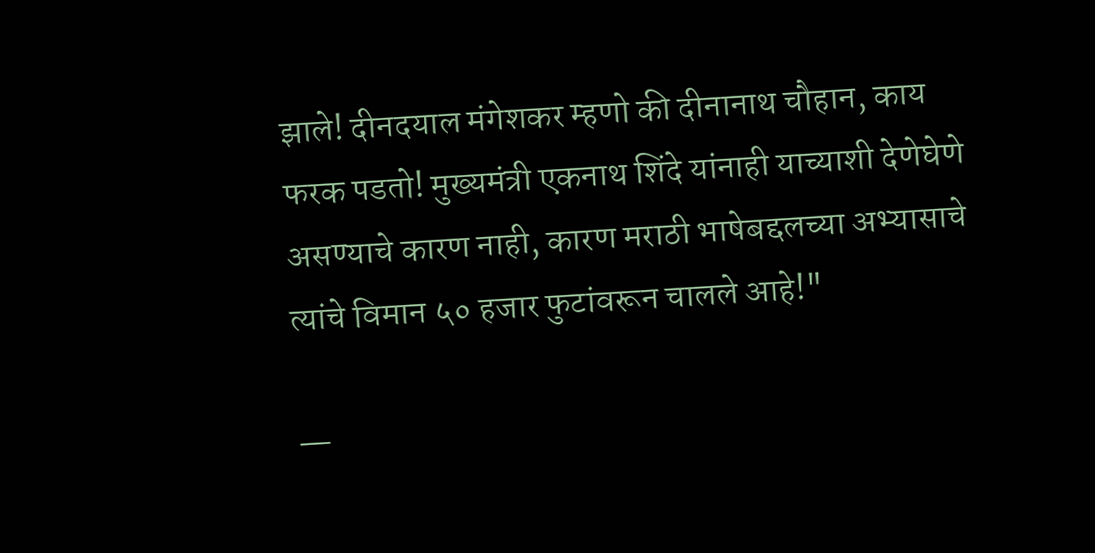झाले! दीनदयाल मंगेशकर म्हणो की दीनानाथ चौहान, काय फरक पडतो! मुख्यमंत्री एकनाथ शिंदे यांनाही याच्याशी देणेघेणे असण्याचे कारण नाही, कारण मराठी भाषेबद्दलच्या अभ्यासाचे त्यांचे विमान ५० हजार फुटांवरून चालले आहे!"

—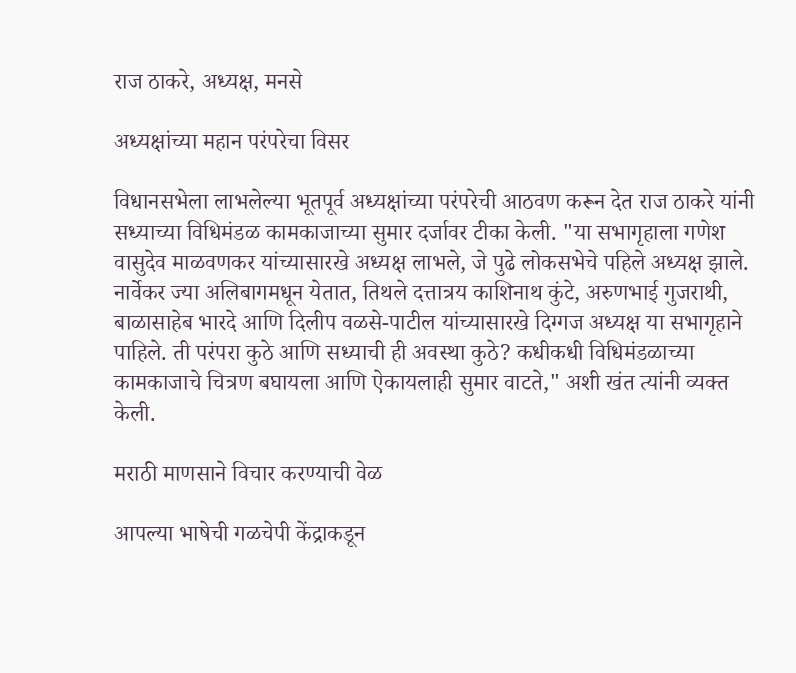राज ठाकरे, अध्यक्ष, मनसे

अध्यक्षांच्या महान परंपरेचा विसर

विधानसभेला लाभलेल्या भूतपूर्व अध्यक्षांच्या परंपरेची आठवण करून देत राज ठाकरे यांनी सध्याच्या विधिमंडळ कामकाजाच्या सुमार दर्जावर टीका केली. "या सभागृहाला गणेश वासुदेव माळवणकर यांच्यासारखे अध्यक्ष लाभले, जे पुढे लोकसभेचे पहिले अध्यक्ष झाले. नार्वेकर ज्या अलिबागमधून येतात, तिथले दत्तात्रय काशिनाथ कुंटे, अरुणभाई गुजराथी, बाळासाहेब भारदे आणि दिलीप वळसे-पाटील यांच्यासारखे दिग्गज अध्यक्ष या सभागृहाने पाहिले. ती परंपरा कुठे आणि सध्याची ही अवस्था कुठे? कधीकधी विधिमंडळाच्या कामकाजाचे चित्रण बघायला आणि ऐकायलाही सुमार वाटते," अशी खंत त्यांनी व्यक्त केली.

मराठी माणसाने विचार करण्याची वेळ

आपल्या भाषेची गळचेपी केंद्राकडून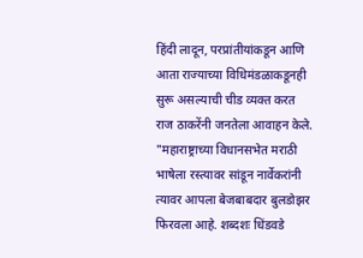हिंदी लादून, परप्रांतीयांकडून आणि आता राज्याच्या विधिमंडळाकडूनही सुरू असल्याची चीड व्यक्त करत राज ठाकरेंनी जनतेला आवाहन केले. "महाराष्ट्राच्या विधानसभेत मराठी भाषेला रस्त्यावर सांडून नार्वेकरांनी त्यावर आपला बेजबाबदार बुलडोझर फिरवला आहे. शब्दशः धिंडवडे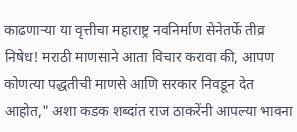काढणाऱ्या या वृत्तीचा महाराष्ट्र नवनिर्माण सेनेतर्फे तीव्र निषेध! मराठी माणसाने आता विचार करावा की, आपण कोणत्या पद्धतीची माणसे आणि सरकार निवडून देत आहोत," अशा कडक शब्दांत राज ठाकरेंनी आपल्या भावना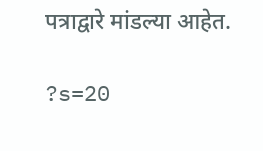पत्राद्वारे मांडल्या आहेत.

?s=20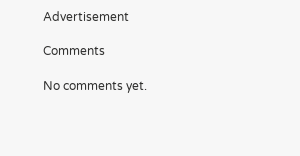Advertisement

Comments

No comments yet.